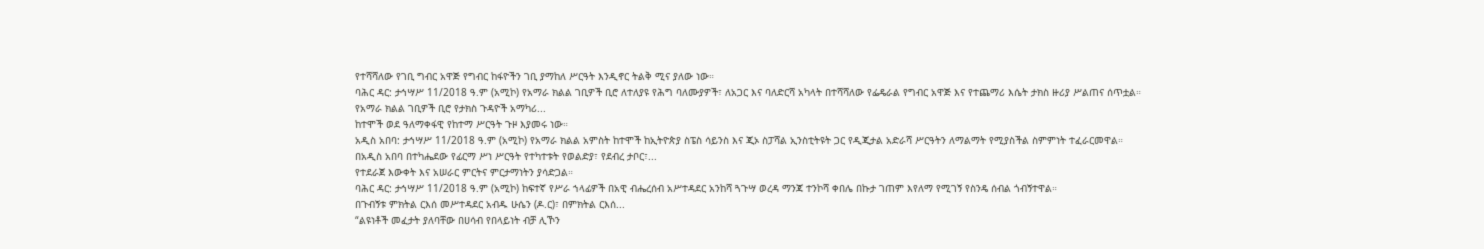የተሻሻለው የገቢ ግብር አዋጅ የግብር ከፋዮችን ገቢ ያማከለ ሥርዓት እንዲኖር ትልቅ ሚና ያለው ነው።
ባሕር ዳር: ታኅሣሥ 11/2018 ዓ.ም (አሚኮ) የአማራ ክልል ገቢዎች ቢሮ ለተለያዩ የሕግ ባለሙያዎች፣ ለአጋር እና ባለድርሻ አካላት በተሻሻለው የፌዴራል የግብር አዋጅ እና የተጨማሪ እሴት ታክስ ዙሪያ ሥልጠና ሰጥቷል።
የአማራ ክልል ገቢዎች ቢሮ የታክስ ጉዳዮች አማካሪ...
ከተሞች ወደ ዓለማቀፋዊ የከተማ ሥርዓት ጉዞ እያመሩ ነው።
አዲስ አበባ: ታኅሣሥ 11/2018 ዓ.ም (አሚኮ) የአማራ ክልል አምስት ከተሞች ከኢትዮጵያ ስፔስ ሳይንስ እና ጂኦ ስፓሻል ኢንስቲትዩት ጋር የዲጂታል አድራሻ ሥርዓትን ለማልማት የሚያስችል ስምምነት ተፈራርመዋል።
በአዲስ አበባ በተካሔደው የፊርማ ሥነ ሥርዓት የተካተቱት የወልድያ፣ የደብረ ታቦር፣...
የተደራጀ እውቀት እና አሠራር ምርትና ምርታማነትን ያሳድጋል።
ባሕር ዳር: ታኅሣሥ 11/2018 ዓ.ም (አሚኮ) ከፍተኛ የሥራ ኀላፊዎች በአዊ ብሔረሰብ አሥተዳደር አንከሻ ጓጉሣ ወረዳ ማንጃ ተንኮሻ ቀበሌ በኩታ ገጠም እየለማ የሚገኝ የስንዴ ሰብል ጎብኝተዋል።
በጉብኝቱ ምክትል ርእሰ መሥተዳደር አብዱ ሁሴን (ዶ.ር)፣ በምክትል ርእሰ...
“ልዩነቶች መፈታት ያለባቸው በሀሳብ የበላይነት ብቻ ሊኾን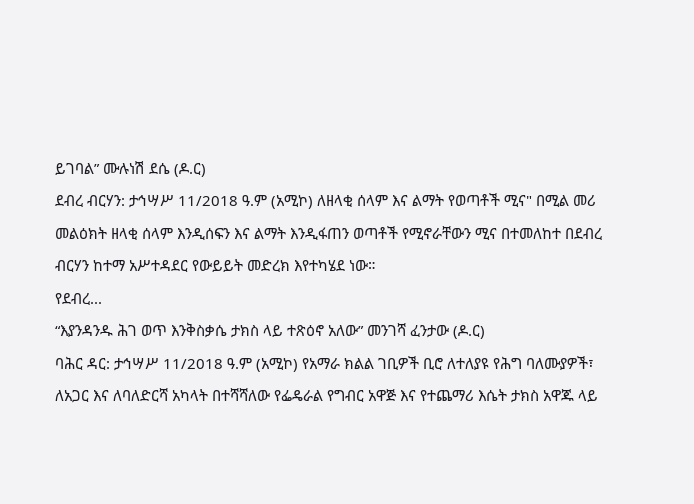ይገባል” ሙሉነሽ ደሴ (ዶ.ር)
ደብረ ብርሃን: ታኅሣሥ 11/2018 ዓ.ም (አሚኮ) ለዘላቂ ሰላም እና ልማት የወጣቶች ሚና" በሚል መሪ መልዕክት ዘላቂ ሰላም እንዲሰፍን እና ልማት እንዲፋጠን ወጣቶች የሚኖራቸውን ሚና በተመለከተ በደብረ ብርሃን ከተማ አሥተዳደር የውይይት መድረክ እየተካሄደ ነው።
የደብረ...
“እያንዳንዱ ሕገ ወጥ እንቅስቃሴ ታክስ ላይ ተጽዕኖ አለው” መንገሻ ፈንታው (ዶ.ር)
ባሕር ዳር: ታኅሣሥ 11/2018 ዓ.ም (አሚኮ) የአማራ ክልል ገቢዎች ቢሮ ለተለያዩ የሕግ ባለሙያዎች፣ ለአጋር እና ለባለድርሻ አካላት በተሻሻለው የፌዴራል የግብር አዋጅ እና የተጨማሪ እሴት ታክስ አዋጁ ላይ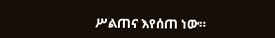ሥልጠና እየሰጠ ነው።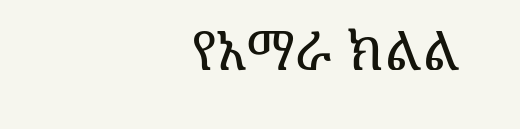የአማራ ክልል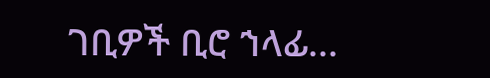ገቢዎች ቢሮ ኀላፊ...